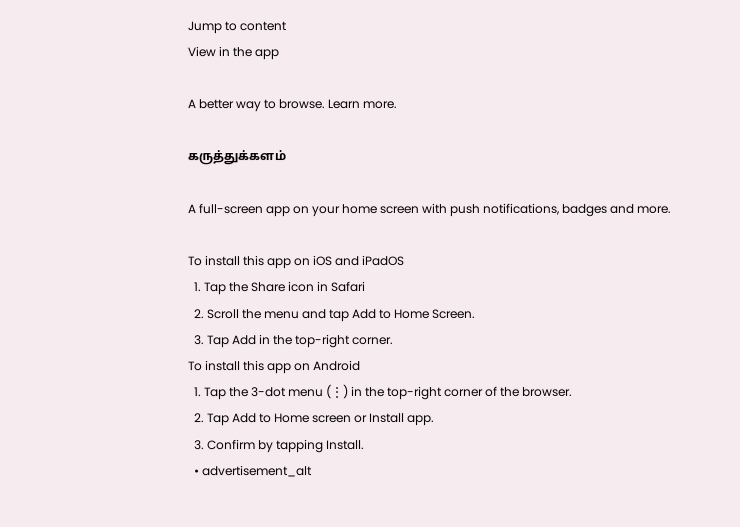Jump to content
View in the app

A better way to browse. Learn more.

கருத்துக்களம்

A full-screen app on your home screen with push notifications, badges and more.

To install this app on iOS and iPadOS
  1. Tap the Share icon in Safari
  2. Scroll the menu and tap Add to Home Screen.
  3. Tap Add in the top-right corner.
To install this app on Android
  1. Tap the 3-dot menu (⋮) in the top-right corner of the browser.
  2. Tap Add to Home screen or Install app.
  3. Confirm by tapping Install.
  • advertisement_alt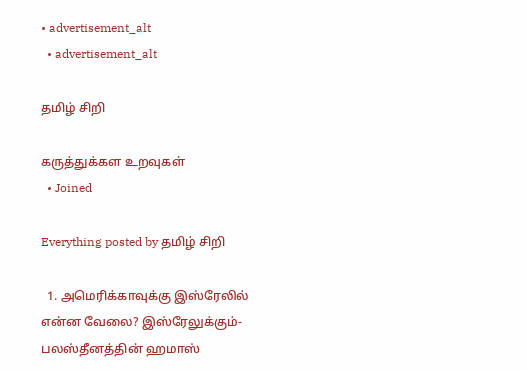• advertisement_alt
  • advertisement_alt

தமிழ் சிறி

கருத்துக்கள உறவுகள்
  • Joined

Everything posted by தமிழ் சிறி

  1. அமெரிக்காவுக்கு இஸ்ரேலில் என்ன வேலை? இஸ்ரேலுக்கும்- பலஸ்தீனத்தின் ஹமாஸ்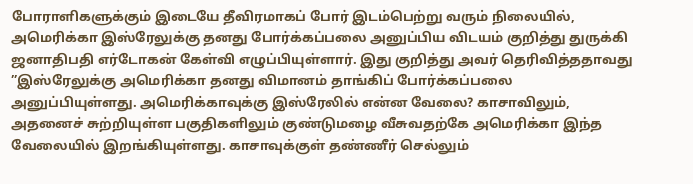போராளிகளுக்கும் இடையே தீவிரமாகப் போர் இடம்பெற்று வரும் நிலையில், அமெரிக்கா இஸ்ரேலுக்கு தனது போர்க்கப்பலை அனுப்பிய விடயம் குறித்து துருக்கி ஜனாதிபதி எர்டோகன் கேள்வி எழுப்பியுள்ளார். இது குறித்து அவர் தெரிவித்ததாவது ”இஸ்ரேலுக்கு அமெரிக்கா தனது விமானம் தாங்கிப் போர்க்கப்பலை அனுப்பியுள்ளது. அமெரிக்காவுக்கு இஸ்ரேலில் என்ன வேலை? காசாவிலும், அதனைச் சுற்றியுள்ள பகுதிகளிலும் குண்டுமழை வீசுவதற்கே அமெரிக்கா இந்த வேலையில் இறங்கியுள்ளது. காசாவுக்குள் தண்ணீர் செல்லும்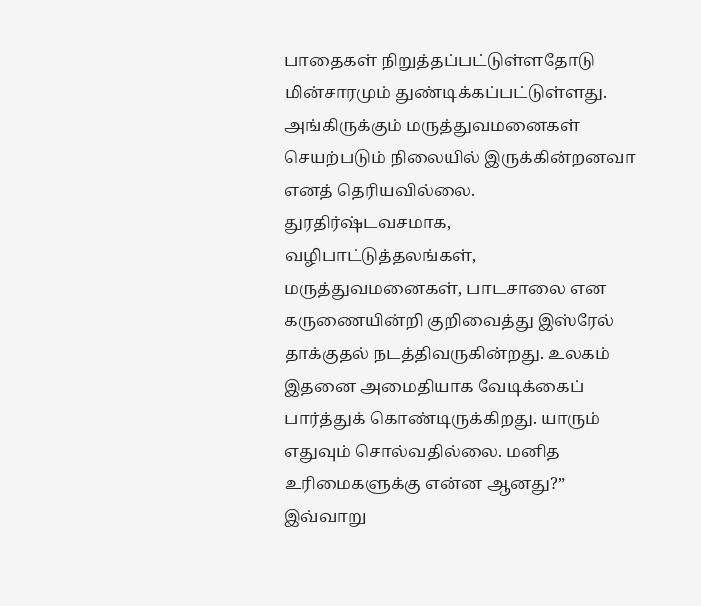பாதைகள் நிறுத்தப்பட்டுள்ளதோடு மின்சாரமும் துண்டிக்கப்பட்டுள்ளது. அங்கிருக்கும் மருத்துவமனைகள் செயற்படும் நிலையில் இருக்கின்றனவா எனத் தெரியவில்லை. துரதிர்ஷ்டவசமாக, வழிபாட்டுத்தலங்கள், மருத்துவமனைகள், பாடசாலை என கருணையின்றி குறிவைத்து இஸ்ரேல் தாக்குதல் நடத்திவருகின்றது. உலகம் இதனை அமைதியாக வேடிக்கைப் பார்த்துக் கொண்டிருக்கிறது. யாரும் எதுவும் சொல்வதில்லை. மனித உரிமைகளுக்கு என்ன ஆனது?” இவ்வாறு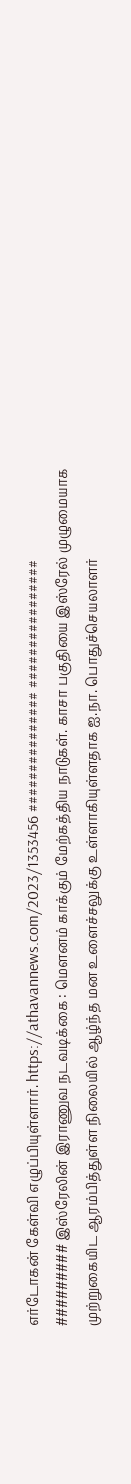எர்டோகன் கேள்வி எழுப்பியுள்ளார். https://athavannews.com/2023/1353456 ############### ################ ######### இஸ்ரேலின் இராணுவ நடவடிக்கை : மௌனம் காக்கும் மேற்கத்திய நாடுகள். காசா பகுதியை இஸ்ரேல் முழுமையாக முற்றுகையிட ஆரம்பித்துள்ள நிலையில் ஆழ்ந்த மன உளைச்சலுக்கு உள்ளாகியுள்ளதாக ஐ.நா. பொதுச்செயலாளர்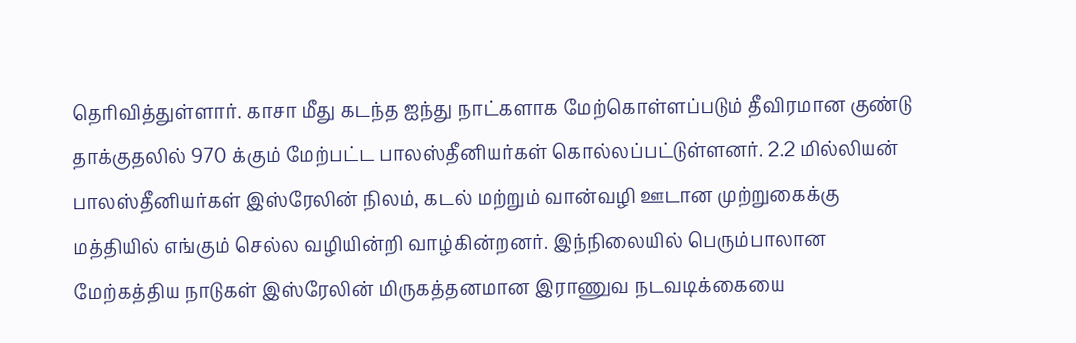தெரிவித்துள்ளார். காசா மீது கடந்த ஐந்து நாட்களாக மேற்கொள்ளப்படும் தீவிரமான குண்டு தாக்குதலில் 970 க்கும் மேற்பட்ட பாலஸ்தீனியர்கள் கொல்லப்பட்டுள்ளனர். 2.2 மில்லியன் பாலஸ்தீனியர்கள் இஸ்ரேலின் நிலம், கடல் மற்றும் வான்வழி ஊடான முற்றுகைக்கு மத்தியில் எங்கும் செல்ல வழியின்றி வாழ்கின்றனர். இந்நிலையில் பெரும்பாலான மேற்கத்திய நாடுகள் இஸ்ரேலின் மிருகத்தனமான இராணுவ நடவடிக்கையை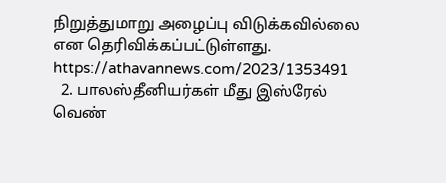நிறுத்துமாறு அழைப்பு விடுக்கவில்லை என தெரிவிக்கப்பட்டுள்ளது. https://athavannews.com/2023/1353491
  2. பாலஸ்தீனியர்கள் மீது இஸ்ரேல் வெண்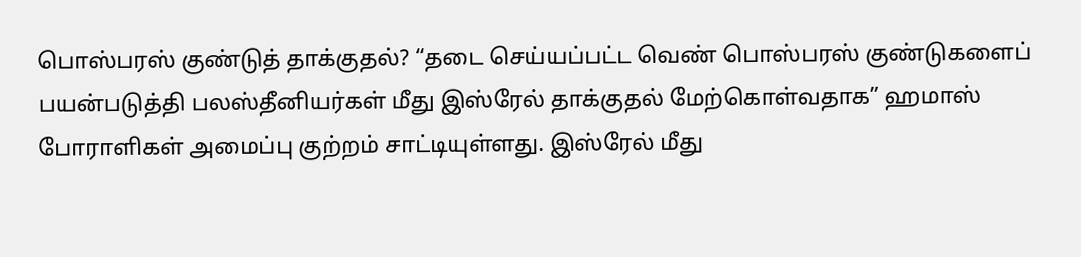பொஸ்பரஸ் குண்டுத் தாக்குதல்? “தடை செய்யப்பட்ட வெண் பொஸ்பரஸ் குண்டுகளைப் பயன்படுத்தி பலஸ்தீனியர்கள் மீது இஸ்ரேல் தாக்குதல் மேற்கொள்வதாக” ஹமாஸ் போராளிகள் அமைப்பு குற்றம் சாட்டியுள்ளது. இஸ்ரேல் மீது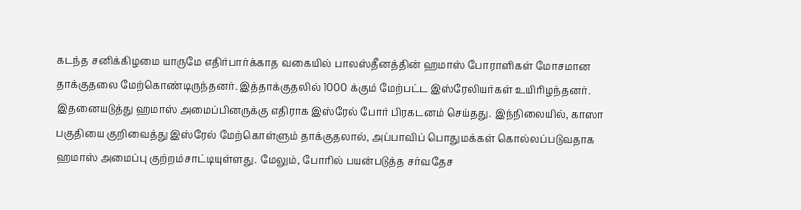கடந்த சனிக்கிழமை யாருமே எதிர்பார்க்காத வகையில் பாலஸ்தீனத்தின் ஹமாஸ் போராளிகள் மோசமான தாக்குதலை மேற்கொண்டிருந்தனர். இத்தாக்குதலில் 1000 க்கும் மேற்பட்ட இஸ்ரேலியர்கள் உயிரிழந்தனர். இதனையடுத்து ஹமாஸ் அமைப்பினருக்கு எதிராக இஸ்ரேல் போர் பிரகடனம் செய்தது. இந்நிலையில், காஸா பகுதியை குறிவைத்து இஸ்ரேல் மேற்கொள்ளும் தாக்குதலால், அப்பாவிப் பொதுமக்கள் கொல்லப்படுவதாக ஹமாஸ் அமைப்பு குற்றம்சாட்டியுள்ளது. மேலும், போரில் பயன்படுத்த சர்வதேச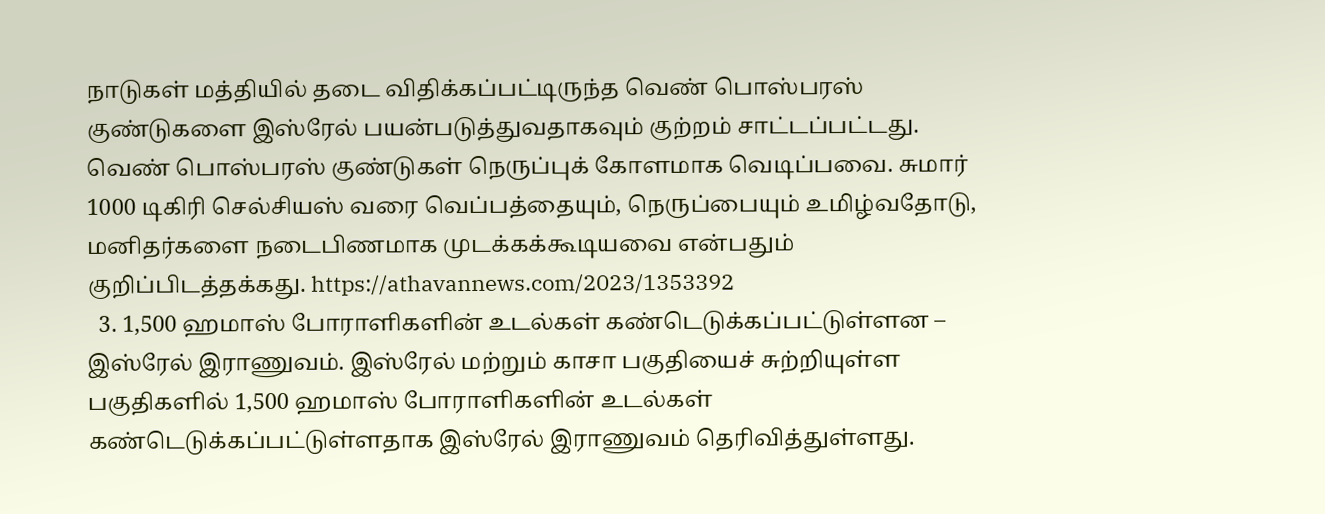நாடுகள் மத்தியில் தடை விதிக்கப்பட்டிருந்த வெண் பொஸ்பரஸ் குண்டுகளை இஸ்ரேல் பயன்படுத்துவதாகவும் குற்றம் சாட்டப்பட்டது. வெண் பொஸ்பரஸ் குண்டுகள் நெருப்புக் கோளமாக வெடிப்பவை. சுமார் 1000 டிகிரி செல்சியஸ் வரை வெப்பத்தையும், நெருப்பையும் உமிழ்வதோடு, மனிதர்களை நடைபிணமாக முடக்கக்கூடியவை என்பதும் குறிப்பிடத்தக்கது. https://athavannews.com/2023/1353392
  3. 1,500 ஹமாஸ் போராளிகளின் உடல்கள் கண்டெடுக்கப்பட்டுள்ளன – இஸ்ரேல் இராணுவம். இஸ்ரேல் மற்றும் காசா பகுதியைச் சுற்றியுள்ள பகுதிகளில் 1,500 ஹமாஸ் போராளிகளின் உடல்கள் கண்டெடுக்கப்பட்டுள்ளதாக இஸ்ரேல் இராணுவம் தெரிவித்துள்ளது.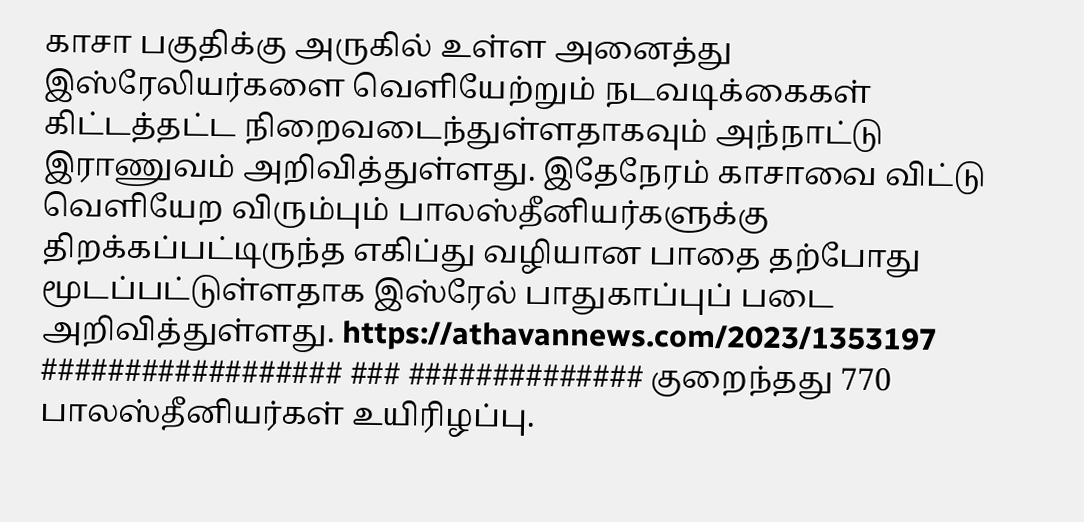காசா பகுதிக்கு அருகில் உள்ள அனைத்து இஸ்ரேலியர்களை வெளியேற்றும் நடவடிக்கைகள் கிட்டத்தட்ட நிறைவடைந்துள்ளதாகவும் அந்நாட்டு இராணுவம் அறிவித்துள்ளது. இதேநேரம் காசாவை விட்டு வெளியேற விரும்பும் பாலஸ்தீனியர்களுக்கு திறக்கப்பட்டிருந்த எகிப்து வழியான பாதை தற்போது மூடப்பட்டுள்ளதாக இஸ்ரேல் பாதுகாப்புப் படை அறிவித்துள்ளது. https://athavannews.com/2023/1353197 ################## ### ############## குறைந்தது 770 பாலஸ்தீனியர்கள் உயிரிழப்பு.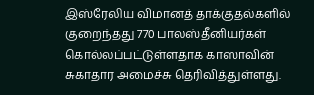இஸ்ரேலிய விமானத் தாக்குதல்களில் குறைந்தது 770 பாலஸ்தீனியர்கள் கொல்லப்பட்டுள்ளதாக காஸாவின் சுகாதார அமைச்சு தெரிவித்துள்ளது.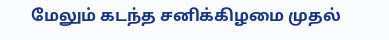மேலும் கடந்த சனிக்கிழமை முதல்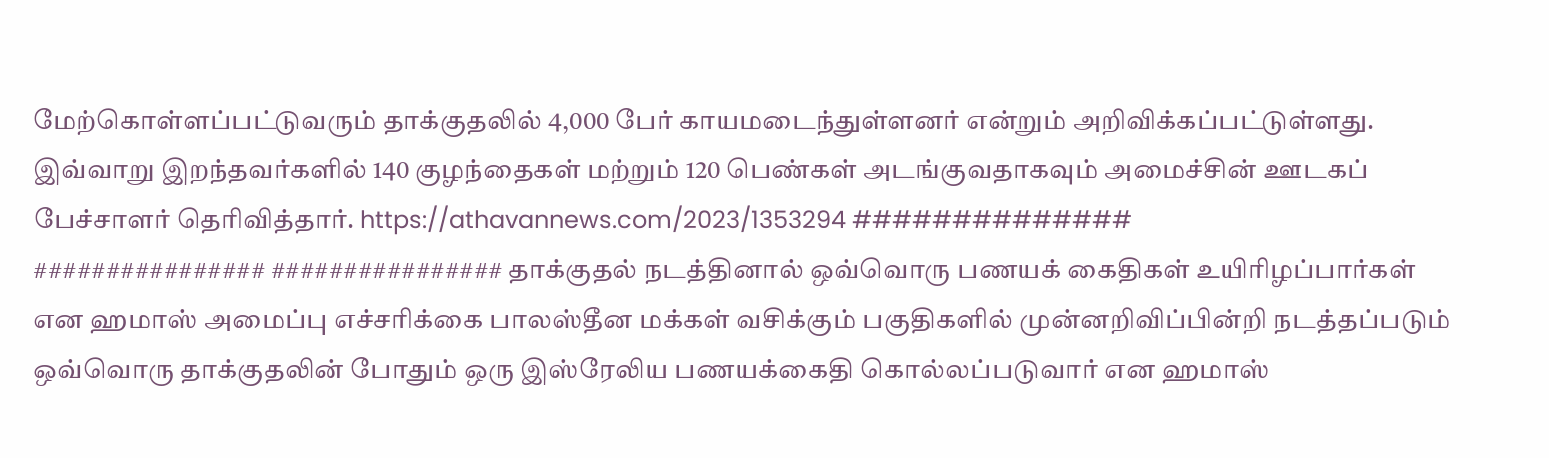மேற்கொள்ளப்பட்டுவரும் தாக்குதலில் 4,000 பேர் காயமடைந்துள்ளனர் என்றும் அறிவிக்கப்பட்டுள்ளது. இவ்வாறு இறந்தவர்களில் 140 குழந்தைகள் மற்றும் 120 பெண்கள் அடங்குவதாகவும் அமைச்சின் ஊடகப் பேச்சாளர் தெரிவித்தார். https://athavannews.com/2023/1353294 ############## ################ ################ தாக்குதல் நடத்தினால் ஒவ்வொரு பணயக் கைதிகள் உயிரிழப்பார்கள் என ஹமாஸ் அமைப்பு எச்சரிக்கை பாலஸ்தீன மக்கள் வசிக்கும் பகுதிகளில் முன்னறிவிப்பின்றி நடத்தப்படும் ஒவ்வொரு தாக்குதலின் போதும் ஒரு இஸ்ரேலிய பணயக்கைதி கொல்லப்படுவார் என ஹமாஸ்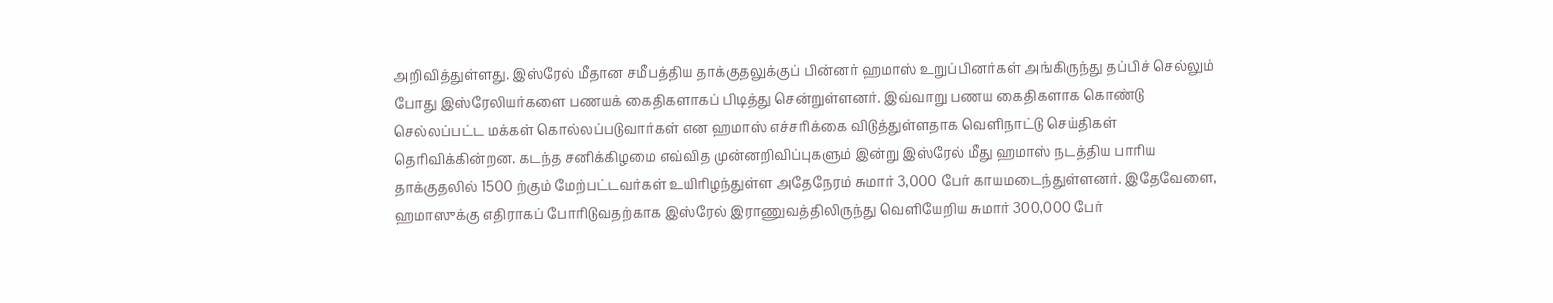அறிவித்துள்ளது. இஸ்ரேல் மீதான சமீபத்திய தாக்குதலுக்குப் பின்னர் ஹமாஸ் உறுப்பினர்கள் அங்கிருந்து தப்பிச் செல்லும் போது இஸ்ரேலியர்களை பணயக் கைதிகளாகப் பிடித்து சென்றுள்ளனர். இவ்வாறு பணய கைதிகளாக கொண்டு செல்லப்பட்ட மக்கள் கொல்லப்படுவார்கள் என ஹமாஸ் எச்சரிக்கை விடுத்துள்ளதாக வெளிநாட்டு செய்திகள் தெரிவிக்கின்றன. கடந்த சனிக்கிழமை எவ்வித முன்னறிவிப்புகளும் இன்று இஸ்ரேல் மீது ஹமாஸ் நடத்திய பாரிய தாக்குதலில் 1500 ற்கும் மேற்பட்டவர்கள் உயிரிழந்துள்ள அதேநேரம் சுமார் 3,000 பேர் காயமடைந்துள்ளனர். இதேவேளை, ஹமாஸுக்கு எதிராகப் போரிடுவதற்காக இஸ்ரேல் இராணுவத்திலிருந்து வெளியேறிய சுமார் 300,000 பேர்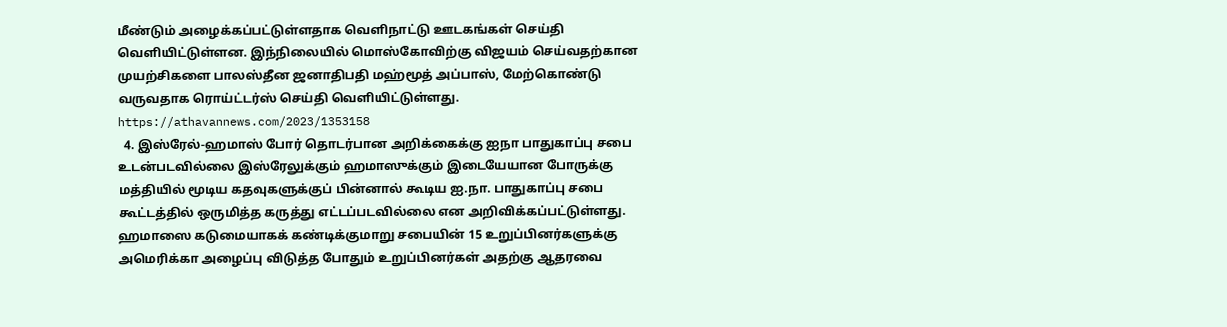மீண்டும் அழைக்கப்பட்டுள்ளதாக வெளிநாட்டு ஊடகங்கள் செய்தி வெளியிட்டுள்ளன. இந்நிலையில் மொஸ்கோவிற்கு விஜயம் செய்வதற்கான முயற்சிகளை பாலஸ்தீன ஜனாதிபதி மஹ்மூத் அப்பாஸ், மேற்கொண்டு வருவதாக ரொய்ட்டர்ஸ் செய்தி வெளியிட்டுள்ளது. https://athavannews.com/2023/1353158
  4. இஸ்ரேல்-ஹமாஸ் போர் தொடர்பான அறிக்கைக்கு ஐநா பாதுகாப்பு சபை உடன்படவில்லை இஸ்ரேலுக்கும் ஹமாஸுக்கும் இடையேயான போருக்கு மத்தியில் மூடிய கதவுகளுக்குப் பின்னால் கூடிய ஐ.நா. பாதுகாப்பு சபை கூட்டத்தில் ஒருமித்த கருத்து எட்டப்படவில்லை என அறிவிக்கப்பட்டுள்ளது. ஹமாஸை கடுமையாகக் கண்டிக்குமாறு சபையின் 15 உறுப்பினர்களுக்கு அமெரிக்கா அழைப்பு விடுத்த போதும் உறுப்பினர்கள் அதற்கு ஆதரவை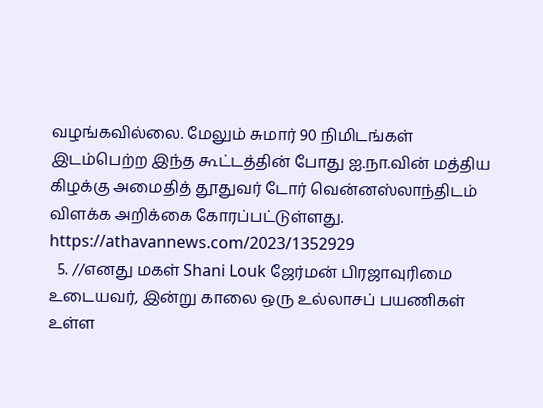வழங்கவில்லை. மேலும் சுமார் 90 நிமிடங்கள் இடம்பெற்ற இந்த கூட்டத்தின் போது ஐ.நா.வின் மத்திய கிழக்கு அமைதித் தூதுவர் டோர் வென்னஸ்லாந்திடம் விளக்க அறிக்கை கோரப்பட்டுள்ளது. https://athavannews.com/2023/1352929
  5. //எனது மகள் Shani Louk ஜேர்மன் பிரஜாவுரிமை உடையவர், இன்று காலை ஒரு உல்லாசப் பயணிகள் உள்ள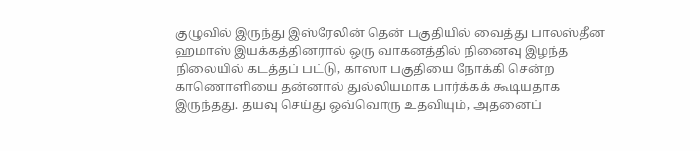குழுவில் இருந்து இஸ்ரேலின் தென் பகுதியில் வைத்து பாலஸ்தீன ஹமாஸ் இயக்கத்தினரால் ஒரு வாகனத்தில் நினைவு இழந்த நிலையில் கடத்தப் பட்டு, காஸா பகுதியை நோக்கி சென்ற காணொளியை தன்னால் துல்லியமாக பார்க்கக் கூடியதாக இருந்தது. தயவு செய்து ஒவ்வொரு உதவியும், அதனைப்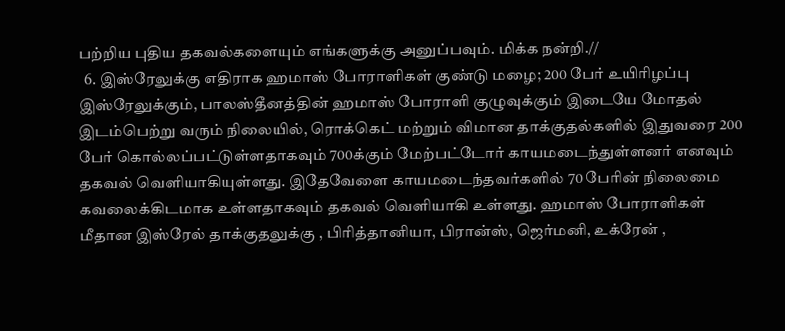பற்றிய புதிய தகவல்களையும் எங்களுக்கு அனுப்பவும். மிக்க நன்றி.//
  6. இஸ்ரேலுக்கு எதிராக ஹமாஸ் போராளிகள் குண்டு மழை; 200 பேர் உயிரிழப்பு இஸ்ரேலுக்கும், பாலஸ்தீனத்தின் ஹமாஸ் போராளி குழுவுக்கும் இடையே மோதல் இடம்பெற்று வரும் நிலையில், ரொக்கெட் மற்றும் விமான தாக்குதல்களில் இதுவரை 200 பேர் கொல்லப்பட்டுள்ளதாகவும் 700க்கும் மேற்பட்டோர் காயமடைந்துள்ளனர் எனவும் தகவல் வெளியாகியுள்ளது. இதேவேளை காயமடைந்தவர்களில் 70 பேரின் நிலைமை கவலைக்கிடமாக உள்ளதாகவும் தகவல் வெளியாகி உள்ளது. ஹமாஸ் போராளிகள் மீதான இஸ்ரேல் தாக்குதலுக்கு , பிரித்தானியா, பிரான்ஸ், ஜெர்மனி, உக்ரேன் ,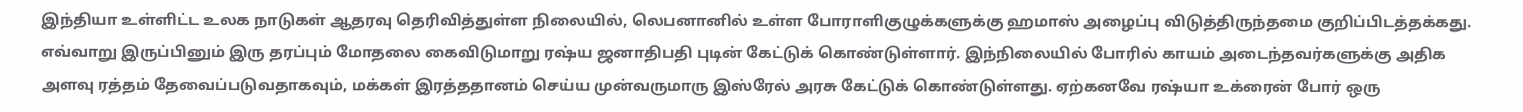இந்தியா உள்ளிட்ட உலக நாடுகள் ஆதரவு தெரிவித்துள்ள நிலையில், லெபனானில் உள்ள போராளிகுழுக்களுக்கு ஹமாஸ் அழைப்பு விடுத்திருந்தமை குறிப்பிடத்தக்கது. எவ்வாறு இருப்பினும் இரு தரப்பும் மோதலை கைவிடுமாறு ரஷ்ய ஜனாதிபதி புடின் கேட்டுக் கொண்டுள்ளார். இந்நிலையில் போரில் காயம் அடைந்தவர்களுக்கு அதிக அளவு ரத்தம் தேவைப்படுவதாகவும், மக்கள் இரத்ததானம் செய்ய முன்வருமாரு இஸ்ரேல் அரசு கேட்டுக் கொண்டுள்ளது. ஏற்கனவே ரஷ்யா உக்ரைன் போர் ஒரு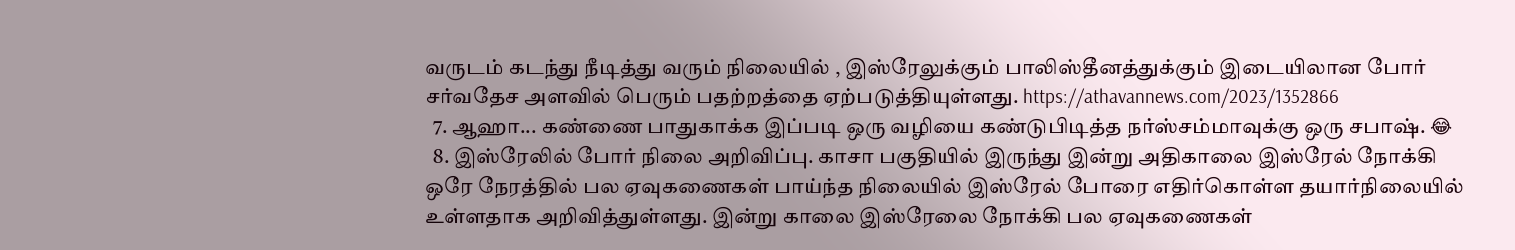வருடம் கடந்து நீடித்து வரும் நிலையில் , இஸ்ரேலுக்கும் பாலிஸ்தீனத்துக்கும் இடையிலான போர் சர்வதேச அளவில் பெரும் பதற்றத்தை ஏற்படுத்தியுள்ளது. https://athavannews.com/2023/1352866
  7. ஆஹா... கண்ணை பாதுகாக்க இப்படி ஒரு வழியை கண்டுபிடித்த நர்ஸ்சம்மாவுக்கு ஒரு சபாஷ். 😂
  8. இஸ்ரேலில் போர் நிலை அறிவிப்பு. காசா பகுதியில் இருந்து இன்று அதிகாலை இஸ்ரேல் நோக்கி ஒரே நேரத்தில் பல ஏவுகணைகள் பாய்ந்த நிலையில் இஸ்ரேல் போரை எதிர்கொள்ள தயார்நிலையில் உள்ளதாக அறிவித்துள்ளது. இன்று காலை இஸ்ரேலை நோக்கி பல ஏவுகணைகள்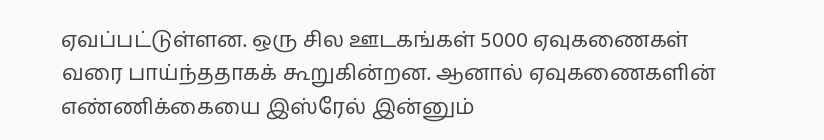ஏவப்பட்டுள்ளன. ஒரு சில ஊடகங்கள் 5000 ஏவுகணைகள் வரை பாய்ந்ததாகக் கூறுகின்றன. ஆனால் ஏவுகணைகளின் எண்ணிக்கையை இஸ்ரேல் இன்னும்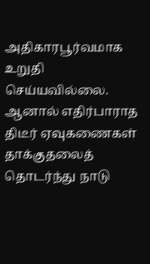அதிகாரபூர்வமாக உறுதி செய்யவில்லை. ஆனால் எதிர்பாராத திடீர் ஏவுகணைகள் தாக்குதலைத் தொடர்ந்து நாடு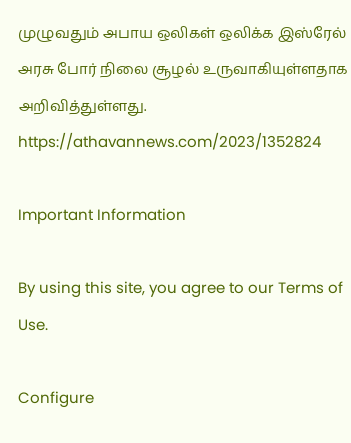முழுவதும் அபாய ஒலிகள் ஒலிக்க இஸ்ரேல் அரசு போர் நிலை சூழல் உருவாகியுள்ளதாக அறிவித்துள்ளது. https://athavannews.com/2023/1352824

Important Information

By using this site, you agree to our Terms of Use.

Configure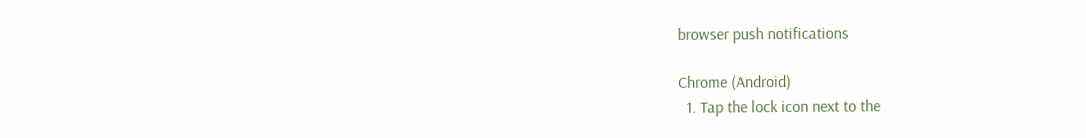browser push notifications

Chrome (Android)
  1. Tap the lock icon next to the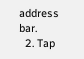address bar.
  2. Tap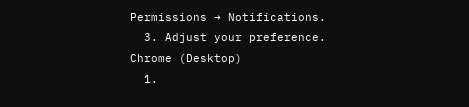Permissions → Notifications.
  3. Adjust your preference.
Chrome (Desktop)
  1.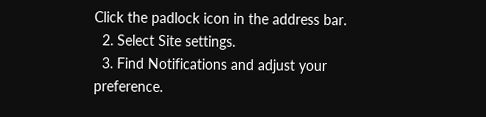Click the padlock icon in the address bar.
  2. Select Site settings.
  3. Find Notifications and adjust your preference.